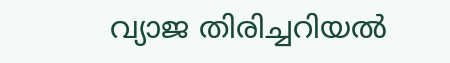വ്യാജ തിരിച്ചറിയല്‍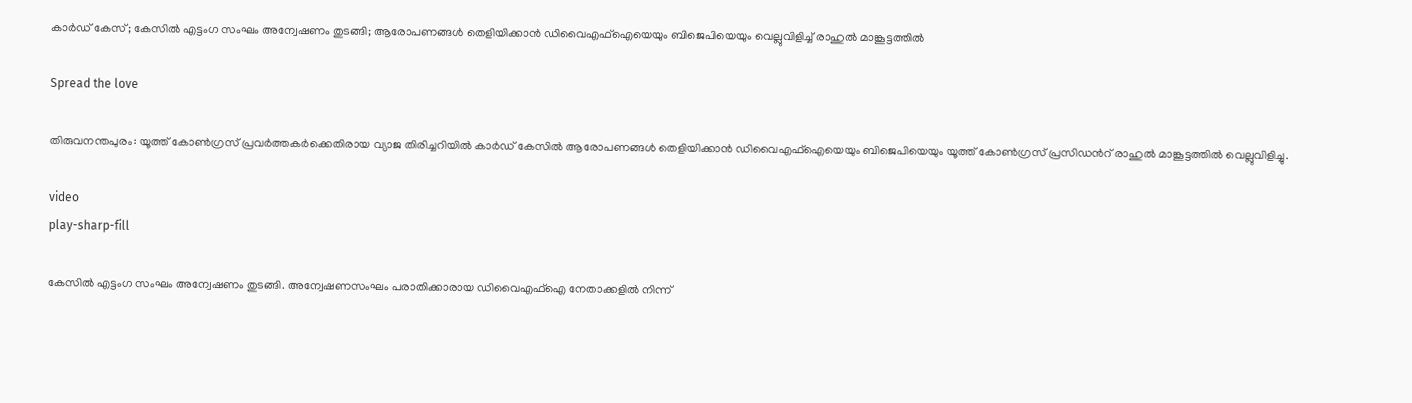കാര്‍ഡ് കേസ്; കേസില്‍ എട്ടംഗ സംഘം അന്വേഷണം തുടങ്ങി; ആരോപണങ്ങള്‍ തെളിയിക്കാന്‍ ഡിവൈഎഫ്‌ഐയെയും ബിജെപിയെയും വെല്ലുവിളിച്ച്‌ രാഹുല്‍ മാങ്കൂട്ടത്തില്‍

Spread the love

തിരുവനന്തപുരം: യൂത്ത് കോണ്‍ഗ്രസ് പ്രവര്‍ത്തകര്‍ക്കെതിരായ വ്യാജ തിരിച്ചറിയില്‍ കാര്‍ഡ് കേസില്‍ ആരോപണങ്ങള്‍ തെളിയിക്കാന്‍ ഡിവൈഎഫ്‌ഐയെയും ബിജെപിയെയും യൂത്ത് കോണ്‍ഗ്രസ് പ്രസിഡന്‍റ് രാഹുല്‍ മാങ്കൂട്ടത്തില്‍ വെല്ലുവിളിച്ചു.

video
play-sharp-fill

കേസില്‍ എട്ടംഗ സംഘം അന്വേഷണം തുടങ്ങി. അന്വേഷണസംഘം പരാതിക്കാരായ ഡിവൈഎഫ്‌ഐ നേതാക്കളില്‍ നിന്ന്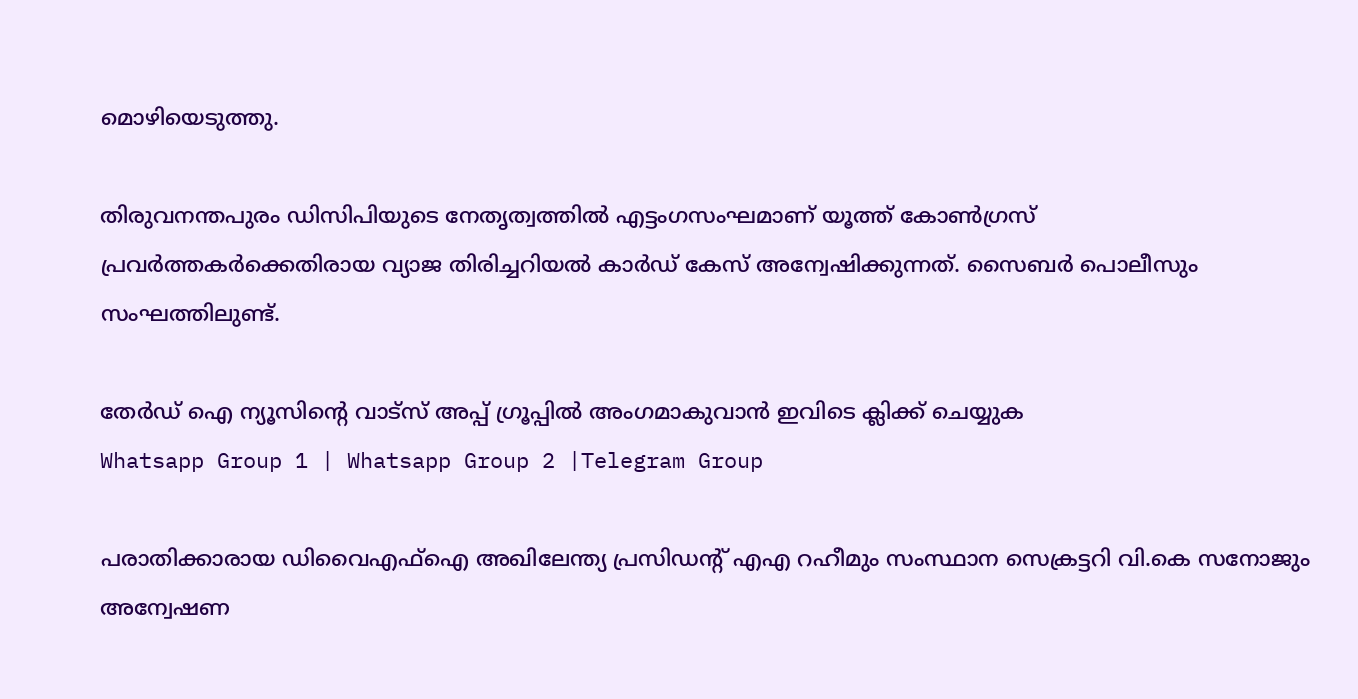മൊഴിയെടുത്തു.

തിരുവനന്തപുരം ഡിസിപിയുടെ നേതൃത്വത്തില്‍ എട്ടംഗസംഘമാണ് യൂത്ത് കോണ്‍ഗ്രസ് പ്രവര്‍ത്തകര്‍ക്കെതിരായ വ്യാജ തിരിച്ചറിയല്‍ കാര്‍ഡ് കേസ് അന്വേഷിക്കുന്നത്. സൈബര്‍ പൊലീസും സംഘത്തിലുണ്ട്.

തേർഡ് ഐ ന്യൂസിന്റെ വാട്സ് അപ്പ് ഗ്രൂപ്പിൽ അംഗമാകുവാൻ ഇവിടെ ക്ലിക്ക് ചെയ്യുക
Whatsapp Group 1 | Whatsapp Group 2 |Telegram Group

പരാതിക്കാരായ ഡിവൈഎഫ്‌ഐ അഖിലേന്ത്യ പ്രസി‍ഡന്‍റ് എഎ റഹീമും സംസ്ഥാന സെക്രട്ടറി വി.കെ സനോജും അന്വേഷണ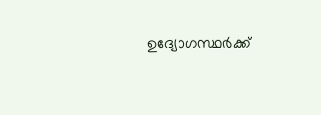ഉദ്യോഗസ്ഥര്‍ക്ക്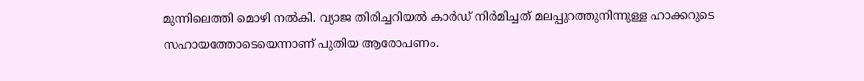മുന്നിലെത്തി മൊഴി നല്‍കി. വ്യാജ തിരിച്ചറിയല്‍ കാര്‍ഡ് നിര്‍മിച്ചത് മലപ്പുറത്തുനിന്നുള്ള ഹാക്കറുടെ സഹായത്തോടെയെന്നാണ് പുതിയ ആരോപണം.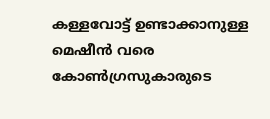കള്ളവോട്ട് ഉണ്ടാക്കാനുള്ള മെഷീന്‍ വരെ കോണ്‍ഗ്രസുകാരുടെ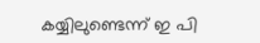കയ്യിലുണ്ടെന്ന് ഇ പി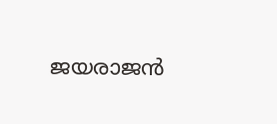ജയരാജന്‍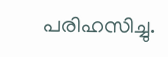പരിഹസിച്ചു.